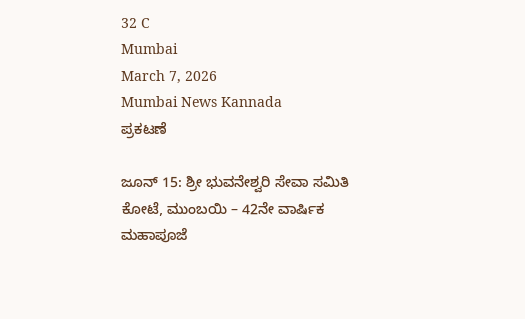32 C
Mumbai
March 7, 2026
Mumbai News Kannada
ಪ್ರಕಟಣೆ

ಜೂನ್ 15: ಶ್ರೀ ಭುವನೇಶ್ವರಿ ಸೇವಾ ಸಮಿತಿ ಕೋಟೆ, ಮುಂಬಯಿ – 42ನೇ ವಾರ್ಷಿಕ ಮಹಾಪೂಜೆ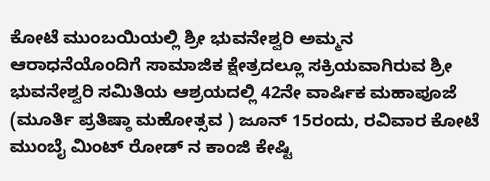ಕೋಟೆ ಮುಂಬಯಿಯಲ್ಲಿ ಶ್ರೀ ಭುವನೇಶ್ವರಿ ಅಮ್ಮನ ಆರಾಧನೆಯೊಂದಿಗೆ ಸಾಮಾಜಿಕ ಕ್ಷೇತ್ರದಲ್ಲೂ ಸಕ್ರಿಯವಾಗಿರುವ ಶ್ರೀ ಭುವನೇಶ್ವರಿ ಸಮಿತಿಯ ಆಶ್ರಯದಲ್ಲಿ 42ನೇ ವಾರ್ಷಿಕ ಮಹಾಪೂಜೆ (ಮೂರ್ತಿ ಪ್ರತಿಷ್ಠಾ ಮಹೋತ್ಸವ ) ಜೂನ್ 15ರಂದು, ರವಿವಾರ ಕೋಟೆ ಮುಂಬೈ ಮಿಂಟ್ ರೋಡ್ ನ ಕಾಂಜಿ ಕೇಷ್ಟಿ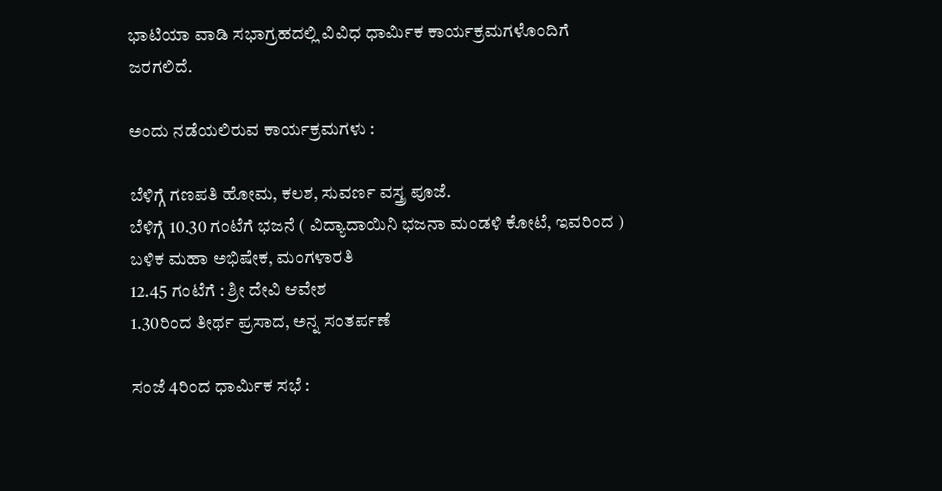ಭಾಟಿಯಾ ವಾಡಿ ಸಭಾಗ್ರಹದಲ್ಲಿ ವಿವಿಧ ಧಾರ್ಮಿಕ ಕಾರ್ಯಕ್ರಮಗಳೊಂದಿಗೆ ಜರಗಲಿದೆ.

ಅಂದು ನಡೆಯಲಿರುವ ಕಾರ್ಯಕ್ರಮಗಳು :

ಬೆಳಿಗ್ಗೆ ಗಣಪತಿ ಹೋಮ, ಕಲಶ, ಸುವರ್ಣ ವಸ್ತ್ರ ಪೂಜೆ.
ಬೆಳಿಗ್ಗೆ 10.30 ಗಂಟೆಗೆ ಭಜನೆ ( ವಿದ್ಯಾದಾಯಿನಿ ಭಜನಾ ಮಂಡಳಿ ಕೋಟೆ, ಇವರಿಂದ )
ಬಳಿಕ ಮಹಾ ಅಭಿಷೇಕ, ಮಂಗಳಾರತಿ
12.45 ಗಂಟೆಗೆ : ಶ್ರೀ ದೇವಿ ಆವೇಶ
1.30ರಿಂದ ತೀರ್ಥ ಪ್ರಸಾದ, ಅನ್ನ ಸಂತರ್ಪಣೆ

ಸಂಜೆ 4ರಿಂದ ಧಾರ್ಮಿಕ ಸಭೆ :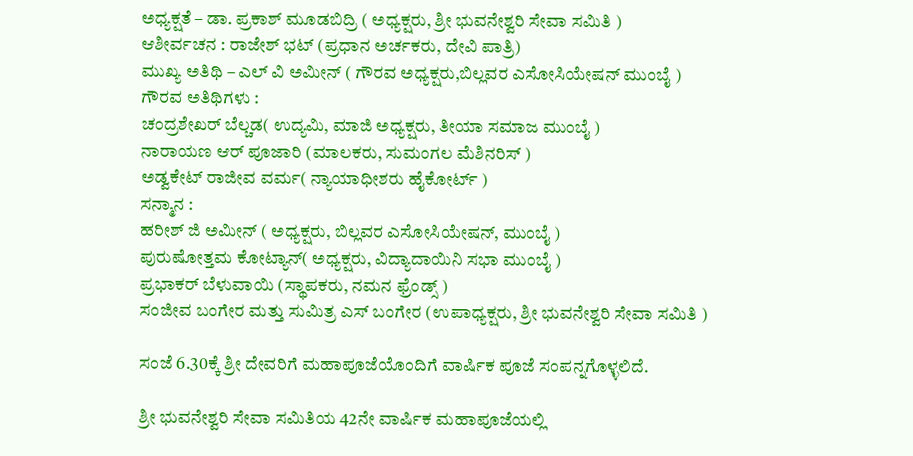ಅಧ್ಯಕ್ಷತೆ – ಡಾ. ಪ್ರಕಾಶ್ ಮೂಡಬಿದ್ರಿ ( ಅಧ್ಯಕ್ಷರು, ಶ್ರೀ ಭುವನೇಶ್ವರಿ ಸೇವಾ ಸಮಿತಿ )
ಆಶೀರ್ವಚನ : ರಾಜೇಶ್ ಭಟ್ (ಪ್ರಧಾನ ಅರ್ಚಕರು, ದೇವಿ ಪಾತ್ರಿ)
ಮುಖ್ಯ ಅತಿಥಿ – ಎಲ್ ವಿ ಅಮೀನ್ ( ಗೌರವ ಅಧ್ಯಕ್ಷರು,ಬಿಲ್ಲವರ ಎಸೋಸಿಯೇಷನ್ ಮುಂಬೈ )
ಗೌರವ ಅತಿಥಿಗಳು :
ಚಂದ್ರಶೇಖರ್ ಬೆಲ್ಚಡ( ಉದ್ಯಮಿ, ಮಾಜಿ ಅಧ್ಯಕ್ಷರು, ತೀಯಾ ಸಮಾಜ ಮುಂಬೈ )
ನಾರಾಯಣ ಆರ್ ಪೂಜಾರಿ (ಮಾಲಕರು, ಸುಮಂಗಲ ಮೆಶಿನರಿಸ್ )
ಅಡ್ವಕೇಟ್ ರಾಜೀವ ವರ್ಮ( ನ್ಯಾಯಾಧೀಶರು ಹೈಕೋರ್ಟ್ )
ಸನ್ಮಾನ :
ಹರೀಶ್ ಜಿ ಅಮೀನ್ ( ಅಧ್ಯಕ್ಷರು, ಬಿಲ್ಲವರ ಎಸೋಸಿಯೇಷನ್, ಮುಂಬೈ )
ಪುರುಷೋತ್ತಮ ಕೋಟ್ಯಾನ್( ಅಧ್ಯಕ್ಷರು, ವಿದ್ಯಾದಾಯಿನಿ ಸಭಾ ಮುಂಬೈ )
ಪ್ರಭಾಕರ್ ಬೆಳುವಾಯಿ (ಸ್ಥಾಪಕರು, ನಮನ ಫ್ರೆಂಡ್ಸ್ )
ಸಂಜೀವ ಬಂಗೇರ ಮತ್ತು ಸುಮಿತ್ರ ಎಸ್ ಬಂಗೇರ (ಉಪಾಧ್ಯಕ್ಷರು, ಶ್ರೀ ಭುವನೇಶ್ವರಿ ಸೇವಾ ಸಮಿತಿ )

ಸಂಜೆ 6.30ಕ್ಕೆ ಶ್ರೀ ದೇವರಿಗೆ ಮಹಾಪೂಜೆಯೊಂದಿಗೆ ವಾರ್ಷಿಕ ಪೂಜೆ ಸಂಪನ್ನಗೊಳ್ಳಲಿದೆ.

ಶ್ರೀ ಭುವನೇಶ್ವರಿ ಸೇವಾ ಸಮಿತಿಯ 42ನೇ ವಾರ್ಷಿಕ ಮಹಾಪೂಜೆಯಲ್ಲಿ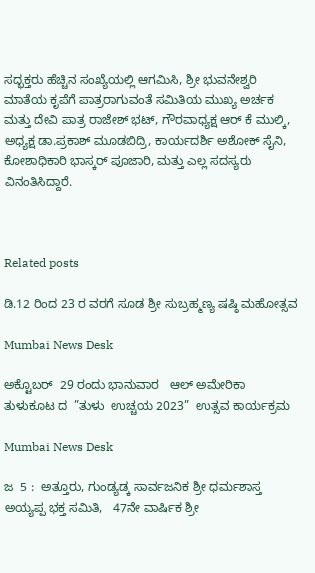ಸದ್ಭಕ್ತರು ಹೆಚ್ಚಿನ ಸಂಖ್ಯೆಯಲ್ಲಿ ಆಗಮಿಸಿ, ಶ್ರೀ ಭುವನೇಶ್ವರಿ ಮಾತೆಯ ಕೃಪೆಗೆ ಪಾತ್ರರಾಗುವಂತೆ ಸಮಿತಿಯ ಮುಖ್ಯ ಅರ್ಚಕ ಮತ್ತು ದೇವಿ ಪಾತ್ರ ರಾಜೇಶ್ ಭಟ್, ಗೌರವಾಧ್ಯಕ್ಷ ಆರ್ ಕೆ ಮುಲ್ಕಿ, ಅಧ್ಯಕ್ಷ ಡಾ.ಪ್ರಕಾಶ್ ಮೂಡಬಿದ್ರಿ, ಕಾರ್ಯದರ್ಶಿ ಅಶೋಕ್ ಸೈನಿ, ಕೋಶಾಧಿಕಾರಿ ಭಾಸ್ಕರ್ ಪೂಜಾರಿ, ಮತ್ತು ಎಲ್ಲ ಸದಸ್ಯರು ವಿನಂತಿಸಿದ್ದಾರೆ.



Related posts

ಡಿ.12 ರಿಂದ 23 ರ ವರಗೆ ಸೂಡ ಶ್ರೀ ಸುಬ್ರಹ್ಮಣ್ಯ ಷಷ್ಠಿ ಮಹೋತ್ಸವ

Mumbai News Desk

ಅಕ್ಟೊಬರ್  29 ರಂದು ಭಾನುವಾರ   ಆಲ್ ಅಮೇರಿಕಾ ತುಳುಕೂಟ ದ  ”ತುಳು  ಉಚ್ಚಯ 2023”  ಉತ್ಸವ ಕಾರ್ಯಕ್ರಮ

Mumbai News Desk

ಜ  5 :  ಅತ್ತೂರು, ಗುಂಡ್ಯಡ್ಕ ಸಾರ್ವಜನಿಕ ಶ್ರೀ ಧರ್ಮಶಾಸ್ತ ಅಯ್ಯಪ್ಪ ಭಕ್ತ ಸಮಿತಿ,   47ನೇ ವಾರ್ಷಿಕ ಶ್ರೀ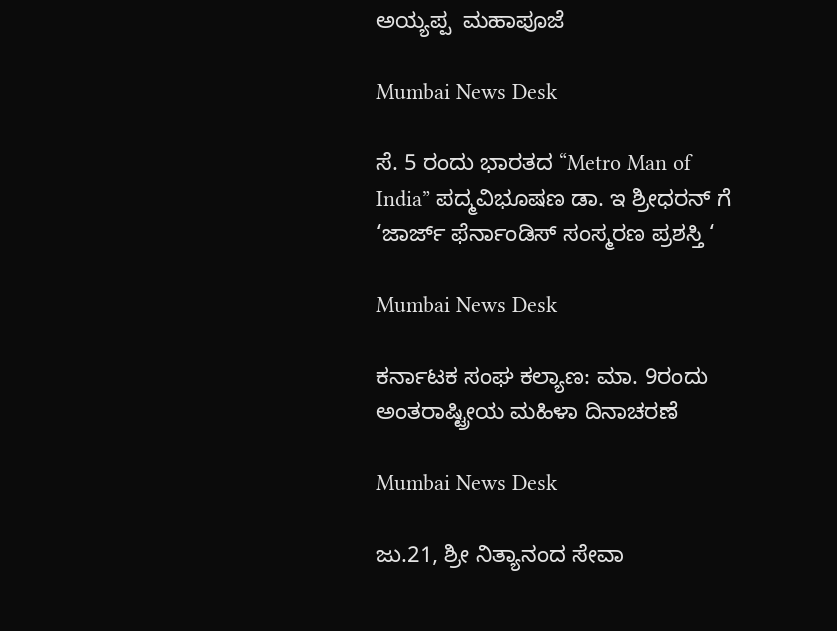ಅಯ್ಯಪ್ಪ  ಮಹಾಪೂಜೆ

Mumbai News Desk

ಸೆ. 5 ರಂದು ಭಾರತದ “Metro Man of India” ಪದ್ಮವಿಭೂಷಣ ಡಾ. ಇ ಶ್ರೀಧರನ್ ಗೆ ‘ಜಾರ್ಜ್ ಫೆರ್ನಾಂಡಿಸ್ ಸಂಸ್ಮರಣ ಪ್ರಶಸ್ತಿ ‘

Mumbai News Desk

ಕರ್ನಾಟಕ ಸಂಘ ಕಲ್ಯಾಣ: ಮಾ. 9ರಂದು ಅಂತರಾಷ್ಟ್ರೀಯ ಮಹಿಳಾ ದಿನಾಚರಣೆ

Mumbai News Desk

ಜು.21, ಶ್ರೀ ನಿತ್ಯಾನಂದ ಸೇವಾ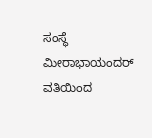ಸಂಸ್ಥೆ ಮೀರಾಭಾಯಂದರ್ ವತಿಯಿಂದ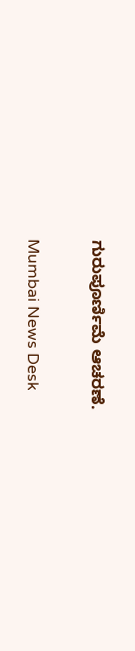ಗುರುಪೂರ್ಣಿಮೆ ಆಚರಣೆ.

Mumbai News Desk